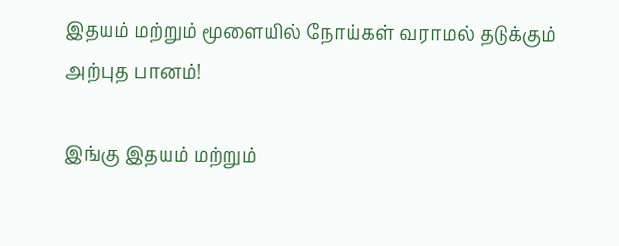இதயம் மற்றும் மூளையில் நோய்கள் வராமல் தடுக்கும் அற்புத பானம்!

இங்கு இதயம் மற்றும்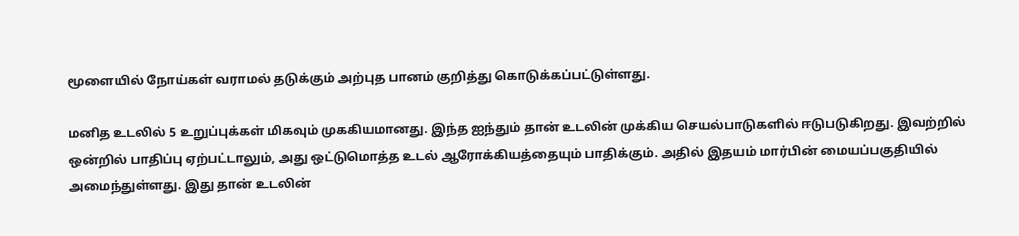மூளையில் நோய்கள் வராமல் தடுக்கும் அற்புத பானம் குறித்து கொடுக்கப்பட்டுள்ளது.

மனித உடலில் 5 உறுப்புக்கள் மிகவும் முககியமானது. இந்த ஐந்தும் தான் உடலின் முக்கிய செயல்பாடுகளில் ஈடுபடுகிறது. இவற்றில் ஒன்றில் பாதிப்பு ஏற்பட்டாலும், அது ஒட்டுமொத்த உடல் ஆரோக்கியத்தையும் பாதிக்கும். அதில் இதயம் மார்பின் மையப்பகுதியில் அமைந்துள்ளது. இது தான் உடலின்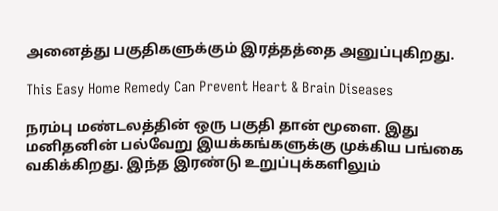அனைத்து பகுதிகளுக்கும் இரத்தத்தை அனுப்புகிறது.

This Easy Home Remedy Can Prevent Heart & Brain Diseases

நரம்பு மண்டலத்தின் ஒரு பகுதி தான் மூளை. இது மனிதனின் பல்வேறு இயக்கங்களுக்கு முக்கிய பங்கை வகிக்கிறது. இந்த இரண்டு உறுப்புக்களிலும்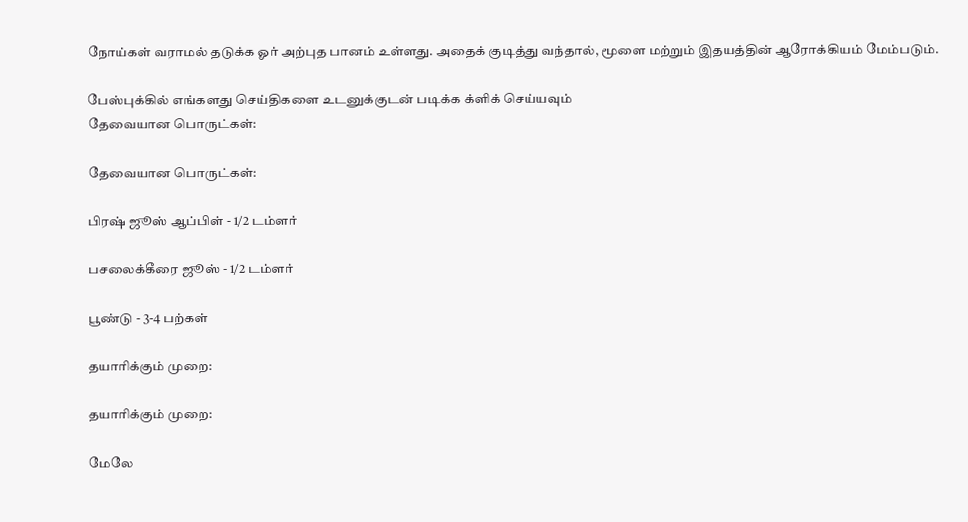நோய்கள் வராமல் தடுக்க ஓர் அற்புத பானம் உள்ளது. அதைக் குடித்து வந்தால், மூளை மற்றும் இதயத்தின் ஆரோக்கியம் மேம்படும்.

பேஸ்புக்கில் எங்களது செய்திகளை உடனுக்குடன் படிக்க க்ளிக் செய்யவும்
தேவையான பொருட்கள்:

தேவையான பொருட்கள்:

பிரஷ் ஜூஸ் ஆப்பிள் - 1/2 டம்ளர்

பசலைக்கீரை ஜூஸ் - 1/2 டம்ளர்

பூண்டு - 3-4 பற்கள்

தயாரிக்கும் முறை:

தயாரிக்கும் முறை:

மேலே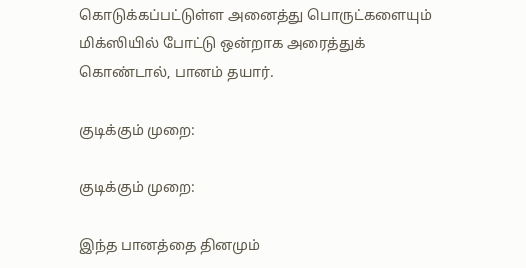கொடுக்கப்பட்டுள்ள அனைத்து பொருட்களையும் மிக்ஸியில் போட்டு ஒன்றாக அரைத்துக் கொண்டால், பானம் தயார்.

குடிக்கும் முறை:

குடிக்கும் முறை:

இந்த பானத்தை தினமும்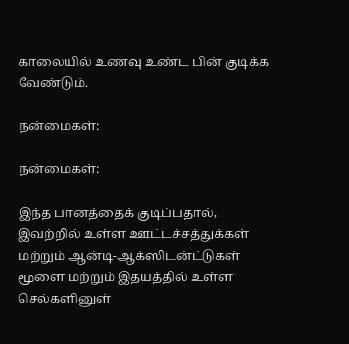காலையில் உணவு உண்ட பின் குடிக்க வேண்டும்.

நன்மைகள்:

நன்மைகள்:

இந்த பானத்தைக் குடிப்பதால், இவற்றில் உள்ள ஊட்டச்சத்துக்கள் மற்றும் ஆன்டி-ஆக்ஸிடன்ட்டுகள் மூளை மற்றும் இதயத்தில் உள்ள செல்களினுள்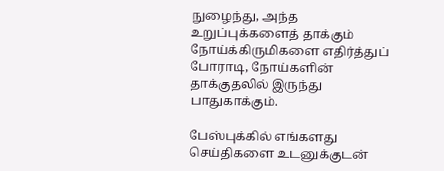நுழைந்து, அந்த உறுப்புக்களைத் தாக்கும் நோய்க்கிருமிகளை எதிர்த்துப் போராடி, நோய்களின் தாக்குதலில் இருந்து பாதுகாக்கும்.

பேஸ்புக்கில் எங்களது செய்திகளை உடனுக்குடன்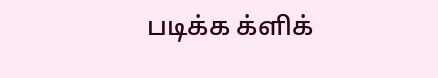படிக்க க்ளிக்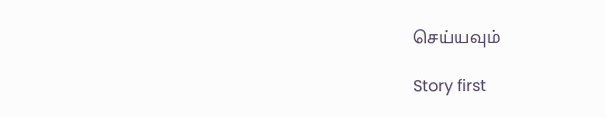செய்யவும்

Story first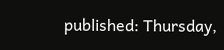published: Thursday,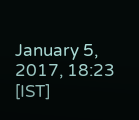January 5, 2017, 18:23 [IST]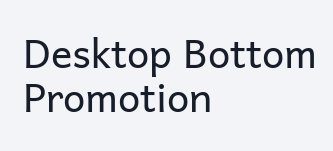Desktop Bottom Promotion